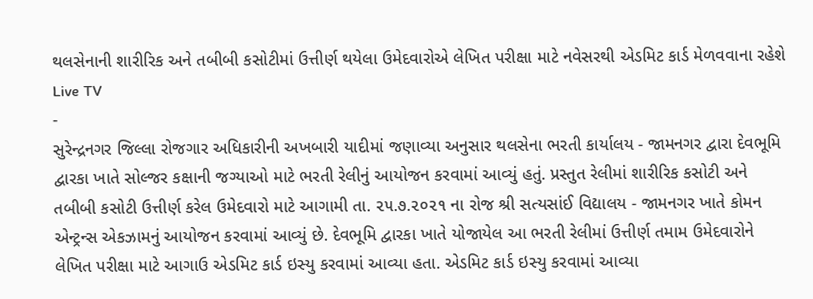થલસેનાની શારીરિક અને તબીબી કસોટીમાં ઉત્તીર્ણ થયેલા ઉમેદવારોએ લેખિત પરીક્ષા માટે નવેસરથી એડમિટ કાર્ડ મેળવવાના રહેશે
Live TV
-
સુરેન્દ્રનગર જિલ્લા રોજગાર અધિકારીની અખબારી યાદીમાં જણાવ્યા અનુસાર થલસેના ભરતી કાર્યાલય - જામનગર દ્વારા દેવભૂમિ દ્વારકા ખાતે સોલ્જર કક્ષાની જગ્યાઓ માટે ભરતી રેલીનું આયોજન કરવામાં આવ્યું હતું. પ્રસ્તુત રેલીમાં શારીરિક કસોટી અને તબીબી કસોટી ઉત્તીર્ણ કરેલ ઉમેદવારો માટે આગામી તા. ૨૫.૭.૨૦૨૧ ના રોજ શ્રી સત્યસાંઈ વિદ્યાલય - જામનગર ખાતે કોમન એન્ટ્રન્સ એકઝામનું આયોજન કરવામાં આવ્યું છે. દેવભૂમિ દ્વારકા ખાતે યોજાયેલ આ ભરતી રેલીમાં ઉત્તીર્ણ તમામ ઉમેદવારોને લેખિત પરીક્ષા માટે આગાઉ એડમિટ કાર્ડ ઇસ્યુ કરવામાં આવ્યા હતા. એડમિટ કાર્ડ ઇસ્યુ કરવામાં આવ્યા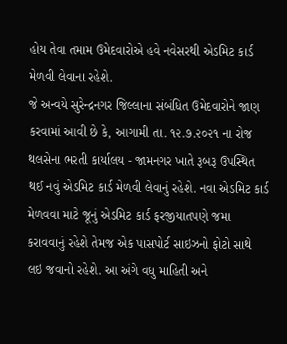હોય તેવા તમામ ઉમેદવારોએ હવે નવેસરથી એડમિટ કાર્ડ મેળવી લેવાના રહેશે.
જે અન્વયે સુરેન્દ્રનગર જિલ્લાના સંબંધિત ઉમેદવારોને જાણ કરવામાં આવી છે કે, આગામી તા. ૧૨.૭.૨૦૨૧ ના રોજ થલસેના ભરતી કાર્યાલય - જામનગર ખાતે રૂબરૂ ઉપસ્થિત થઈ નવું એડમિટ કાર્ડ મેળવી લેવાનું રહેશે. નવા એડમિટ કાર્ડ મેળવવા માટે જૂનું એડમિટ કાર્ડ ફરજીયાતપણે જમા કરાવવાનું રહેશે તેમજ એક પાસપોર્ટ સાઇઝનો ફોટો સાથે લઇ જવાનો રહેશે. આ અંગે વધુ માહિતી અને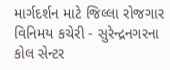માર્ગદર્શન માટે જિલ્લા રોજગાર વિનિમય કચેરી - સુરેન્દ્રનગરના કોલ સેન્ટર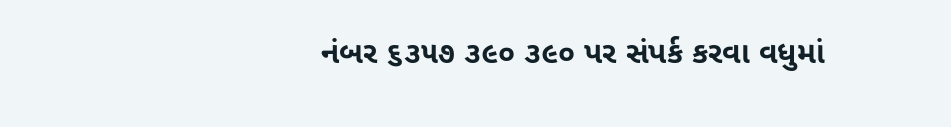નંબર ૬૩૫૭ ૩૯૦ ૩૯૦ પર સંપર્ક કરવા વધુમાં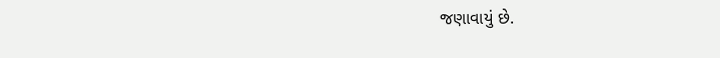જણાવાયું છે.